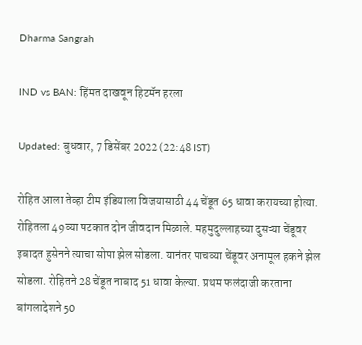Dharma Sangrah

IND vs BAN: हिंमत दाखवून हिटमॅन हरला

Updated: बुधवार, 7 डिसेंबर 2022 (22:48 IST)

रोहित आला तेव्हा टीम इंडियाला विजयासाठी 44 चेंडूत 65 धावा करायच्या होत्या. रोहितला 49व्या षटकात दोन जीवदान मिळाले. महमुदुल्लाहच्या दुसऱ्या चेंडूवर इबादत हुसेनने त्याचा सोपा झेल सोडला. यानंतर पाचव्या चेंडूवर अनामूल हकने झेल सोडला. रोहितने 28 चेंडूत नाबाद 51 धावा केल्या. प्रथम फलंदाजी करताना बांगलादेशने 50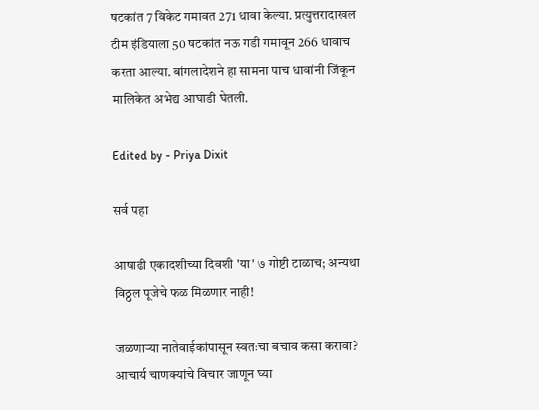षटकांत 7 विकेट गमावत 271 धावा केल्या. प्रत्युत्तरादाखल टीम इंडियाला 50 षटकांत नऊ गडी गमावून 266 धावाच करता आल्या. बांगलादेशने हा सामना पाच धावांनी जिंकून मालिकेत अभेद्य आघाडी घेतली.

Edited by - Priya Dixit

सर्व पहा

आषाढी एकादशीच्या दिवशी 'या' ७ गोष्टी टाळाच; अन्यथा विठ्ठल पूजेचे फळ मिळणार नाही!

जळणाऱ्या नातेवाईकांपासून स्वतःचा बचाव कसा करावा? आचार्य चाणक्यांचे विचार जाणून घ्या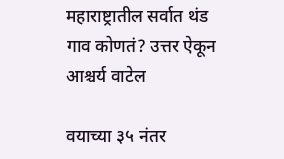महाराष्ट्रातील सर्वात थंड गाव कोणतं? उत्तर ऐकून आश्चर्य वाटेल

वयाच्या ३५ नंतर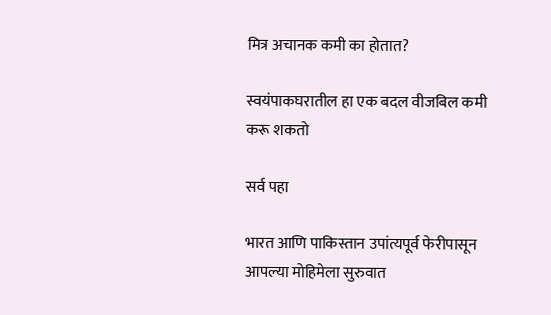मित्र अचानक कमी का होतात?

स्वयंपाकघरातील हा एक बदल वीजबिल कमी करू शकतो

सर्व पहा

भारत आणि पाकिस्तान उपांत्यपूर्व फेरीपासून आपल्या मोहिमेला सुरुवात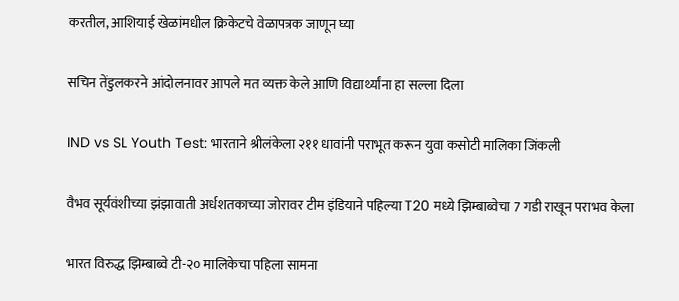करतील, आशियाई खेळांमधील क्रिकेटचे वेळापत्रक जाणून घ्या

सचिन तेंडुलकरने आंदोलनावर आपले मत व्यक्त केले आणि विद्यार्थ्यांना हा सल्ला दिला

IND vs SL Youth Test: भारताने श्रीलंकेला २११ धावांनी पराभूत करून युवा कसोटी मालिका जिंकली

वैभव सूर्यवंशीच्या झंझावाती अर्धशतकाच्या जोरावर टीम इंडियाने पहिल्या T20 मध्ये झिम्बाब्वेचा 7 गडी राखून पराभव केला

भारत विरुद्ध झिम्बाब्वे टी-२० मालिकेचा पहिला सामना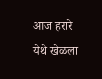आज हरारे येथे खेळला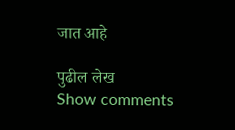जात आहे

पुढील लेख
Show comments